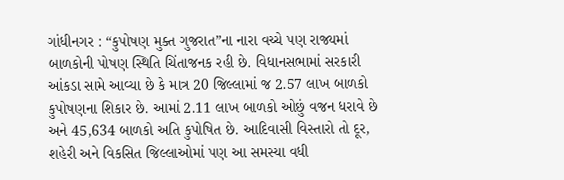ગાંધીનગર : “કુપોષણ મુક્ત ગુજરાત”ના નારા વચ્ચે પણ રાજ્યમાં બાળકોની પોષણ સ્થિતિ ચિંતાજનક રહી છે. વિધાનસભામાં સરકારી આંકડા સામે આવ્યા છે કે માત્ર 20 જિલ્લામાં જ 2.57 લાખ બાળકો કુપોષણના શિકાર છે. આમાં 2.11 લાખ બાળકો ઓછું વજન ધરાવે છે અને 45,634 બાળકો અતિ કુપોષિત છે. આદિવાસી વિસ્તારો તો દૂર, શહેરી અને વિકસિત જિલ્લાઓમાં પણ આ સમસ્યા વધી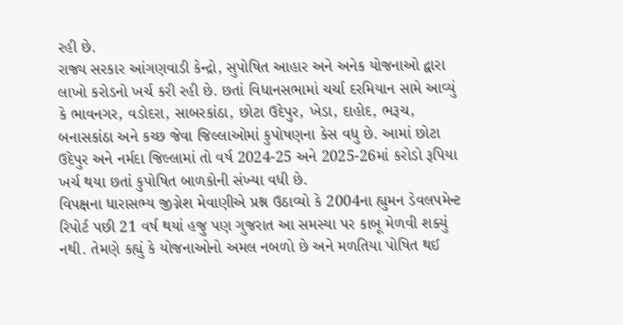રહી છે.
રાજ્ય સરકાર આંગણવાડી કેન્દ્રો, સુપોષિત આહાર અને અનેક યોજનાઓ દ્વારા લાખો કરોડનો ખર્ચ કરી રહી છે. છતાં વિધાનસભામાં ચર્ચા દરમિયાન સામે આવ્યું કે ભાવનગર, વડોદરા, સાબરકાંઠા, છોટા ઉદેપુર, ખેડા, દાહોદ, ભરૂચ, બનાસકાંઠા અને કચ્છ જેવા જિલ્લાઓમાં કુપોષણના કેસ વધુ છે. આમાં છોટા ઉદેપુર અને નર્મદા જિલ્લામાં તો વર્ષ 2024-25 અને 2025-26માં કરોડો રૂપિયા ખર્ચ થયા છતાં કુપોષિત બાળકોની સંખ્યા વધી છે.
વિપક્ષના ધારાસભ્ય જીગ્નેશ મેવાણીએ પ્રશ્ન ઉઠાવ્યો કે 2004ના હ્યુમન ડેવલપમેન્ટ રિપોર્ટ પછી 21 વર્ષ થયાં હજુ પણ ગુજરાત આ સમસ્યા પર કાબૂ મેળવી શક્યું નથી. તેમણે કહ્યું કે યોજનાઓનો અમલ નબળો છે અને મળતિયા પોષિત થઈ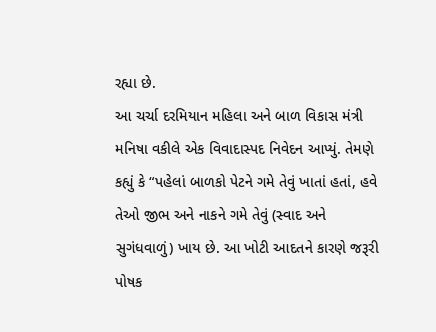રહ્યા છે.
આ ચર્ચા દરમિયાન મહિલા અને બાળ વિકાસ મંત્રી મનિષા વકીલે એક વિવાદાસ્પદ નિવેદન આપ્યું. તેમણે કહ્યું કે “પહેલાં બાળકો પેટને ગમે તેવું ખાતાં હતાં, હવે તેઓ જીભ અને નાકને ગમે તેવું (સ્વાદ અને સુગંધવાળું) ખાય છે. આ ખોટી આદતને કારણે જરૂરી પોષક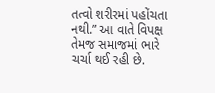તત્વો શરીરમાં પહોંચતા નથી.” આ વાતે વિપક્ષ તેમજ સમાજમાં ભારે ચર્ચા થઈ રહી છે.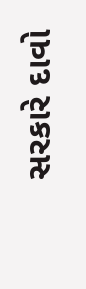સરકારે દાવો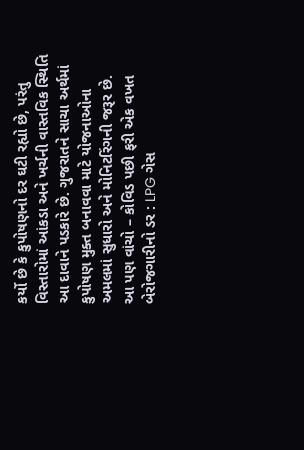કર્યો છે કે કુપોષણનો દર ઘટી રહ્યો છે, પરંતુ વિસ્તારોમાં આંકડા અને ખર્ચની વાસ્તવિક સ્થિતિ આ દાવાને પડકારે છે. ગુજરાતને સાચા અર્થમાં કુપોષણ મુક્ત બનાવવા માટે યોજનાઓના અમલમાં સુધારો અને મોનિટરિંગની જરૂર છે.
આ પણ વાંચો – કોવિડ પછી ફરી એક વખત બેરોજગારીનો ડર : LPG ગેસ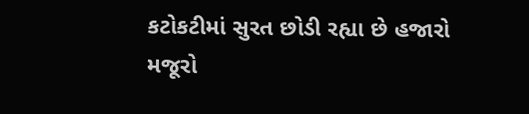કટોકટીમાં સુરત છોડી રહ્યા છે હજારો મજૂરો